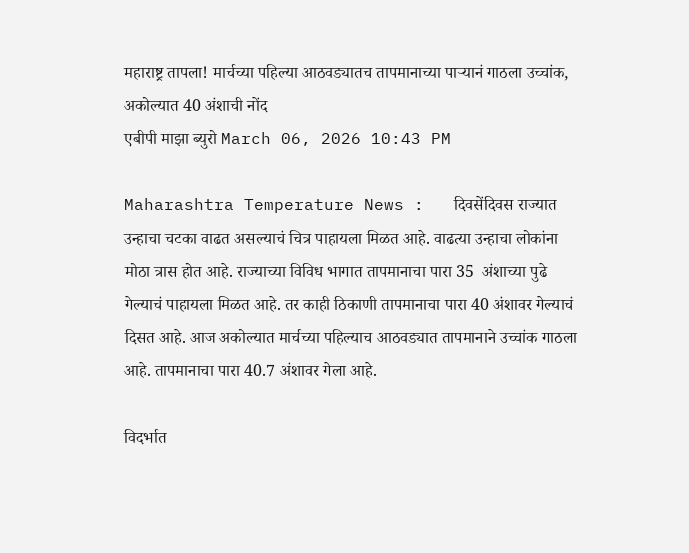महाराष्ट्र तापला! मार्चच्या पहिल्या आठवड्यातच तापमानाच्या पाऱ्यानं गाठला उच्चांक, अकोल्यात 40 अंशाची नोंद
एबीपी माझा ब्युरो March 06, 2026 10:43 PM

Maharashtra Temperature News :   दिवसेंदिवस राज्यात उन्हाचा चटका वाढत असल्याचं चित्र पाहायला मिळत आहे. वाढत्या उन्हाचा लोकांना मोठा त्रास होत आहे. राज्याच्या विविध भागात तापमानाचा पारा 35  अंशाच्या पुढे गेल्याचं पाहायला मिळत आहे. तर काही ठिकाणी तापमानाचा पारा 40 अंशावर गेल्याचं दिसत आहे. आज अकोल्यात मार्चच्या पहिल्याच आठवड्यात तापमानाने उच्चांक गाठला आहे. तापमानाचा पारा 40.7 अंशावर गेला आहे.

विदर्भात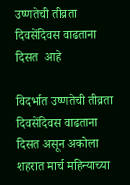उष्णतेची तीव्रता दिवसेंदिवस वाढताना दिसत  आहे

विदर्भात उष्णतेची तीव्रता दिवसेंदिवस वाढताना दिसत असून अकोला शहरात मार्च महिन्याच्या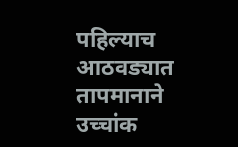पहिल्याच आठवड्यात तापमानाने उच्चांक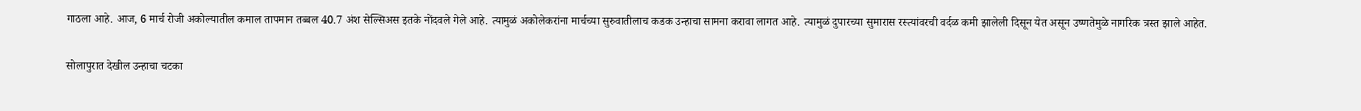गाठला आहे. आज, 6 मार्च रोजी अकोल्यातील कमाल तापमान तब्बल 40.7 अंश सेल्सिअस इतके नोंदवले गेले आहे. त्यामुळं अकोलेकरांना मार्चच्या सुरुवातीलाच कडक उन्हाचा सामना करावा लागत आहे. त्यामुळं दुपारच्या सुमारास रस्त्यांवरची वर्दळ कमी झालेली दिसून येत असून उष्णतेमुळे नागरिक त्रस्त झाले आहेत.

सोलापुरात देखील उन्हाचा चटका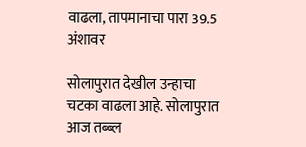वाढला, तापमानाचा पारा 39.5 अंशावर

सोलापुरात देखील उन्हाचा चटका वाढला आहे. सोलापुरात आज तब्ब्ल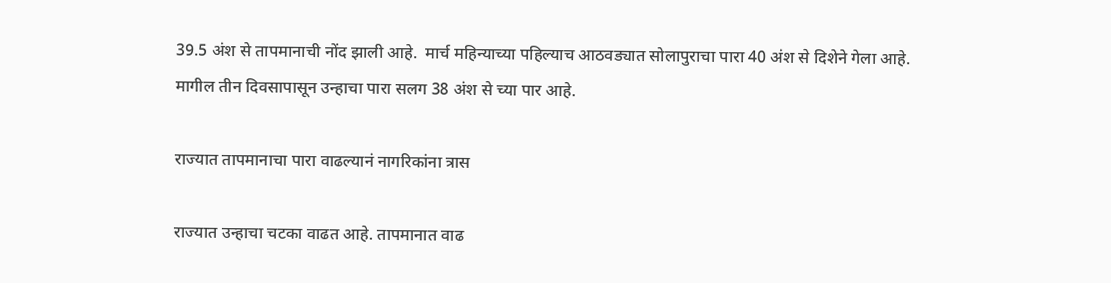39.5 अंश से तापमानाची नोंद झाली आहे.  मार्च महिन्याच्या पहिल्याच आठवड्यात सोलापुराचा पारा 40 अंश से दिशेने गेला आहे. मागील तीन दिवसापासून उन्हाचा पारा सलग 38 अंश से च्या पार आहे.

राज्यात तापमानाचा पारा वाढल्यानं नागरिकांना त्रास

राज्यात उन्हाचा चटका वाढत आहे. तापमानात वाढ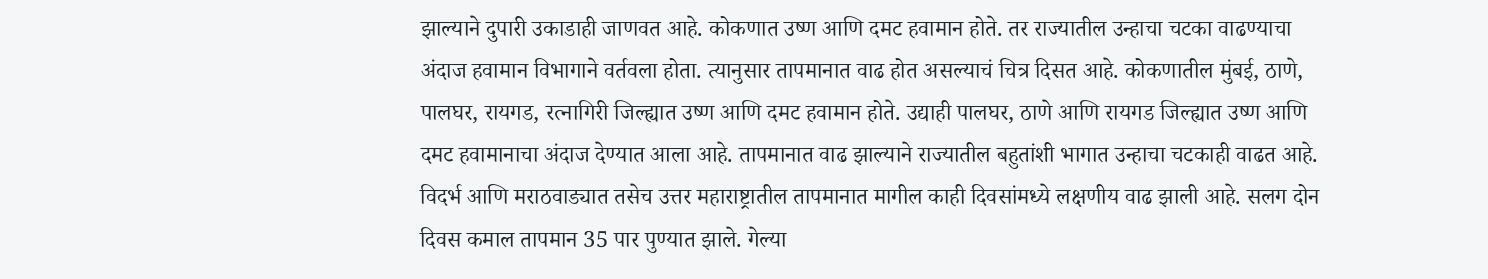झाल्याने दुपारी उकाडाही जाणवत आहे. कोकणात उष्ण आणि दमट हवामान होते. तर राज्यातील उन्हाचा चटका वाढण्याचा अंदाज हवामान विभागाने वर्तवला होता. त्यानुसार तापमानात वाढ होत असल्याचं चित्र दिसत आहे. कोकणातील मुंबई, ठाणे, पालघर, रायगड, रत्नागिरी जिल्ह्यात उष्ण आणि दमट हवामान होते. उद्याही पालघर, ठाणे आणि रायगड जिल्ह्यात उष्ण आणि दमट हवामानाचा अंदाज देण्यात आला आहे. तापमानात वाढ झाल्याने राज्यातील बहुतांशी भागात उन्हाचा चटकाही वाढत आहे. विदर्भ आणि मराठवाड्यात तसेच उत्तर महाराष्ट्रातील तापमानात मागील काही दिवसांमध्ये लक्षणीय वाढ झाली आहे. सलग दोन दिवस कमाल तापमान 35 पार पुण्यात झाले. गेल्या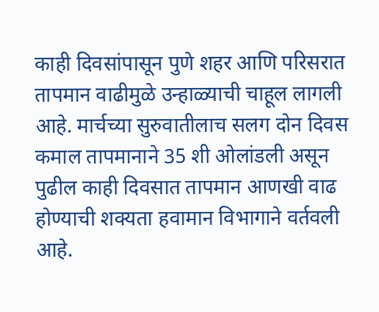काही दिवसांपासून पुणे शहर आणि परिसरात तापमान वाढीमुळे उन्हाळ्याची चाहूल लागली आहे. मार्चच्या सुरुवातीलाच सलग दोन दिवस कमाल तापमानाने 35 शी ओलांडली असून पुढील काही दिवसात तापमान आणखी वाढ होण्याची शक्यता हवामान विभागाने वर्तवली आहे.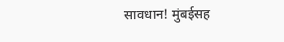सावधान! मुंबईसह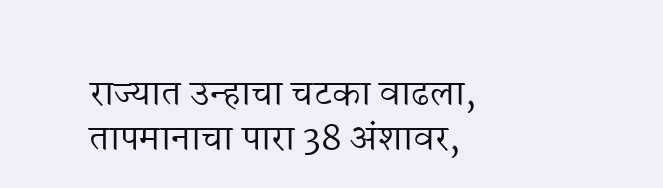राज्यात उन्हाचा चटका वाढला, तापमानाचा पारा 38 अंशावर,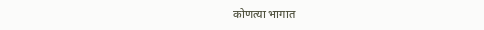कोणत्या भागात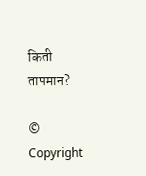किती तापमान?

© Copyright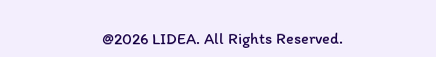@2026 LIDEA. All Rights Reserved.